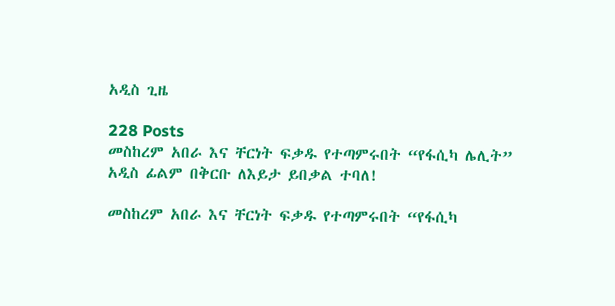አዲስ ጊዜ

228 Posts
መስከረም አበራ እና ቸርነት ፍቃዱ የተጣምሩበት “የፋሲካ ሌሊት” አዲስ ፊልም በቅርቡ ለእይታ ይበቃል ተባለ!

መስከረም አበራ እና ቸርነት ፍቃዱ የተጣምሩበት “የፋሲካ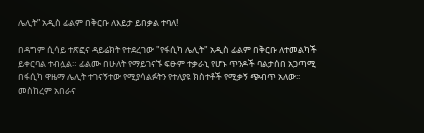ሌሊት” አዲስ ፊልም በቅርቡ ለእይታ ይበቃል ተባለ!

በዳግም ሲሳይ ተጽፎና ዳይሬክት የተደረገው "የፋሲካ ሌሊት" አዲስ ፊልም በቅርቡ ለተመልካች ይቀርባል ተብሏል። ፊልሙ በሁለት የማይገናኙ ፍፁም ተቃራኒ የሆኑ ጥንዶች ባልታሰበ አጋጣሚ በፋሲካ ዋዜማ ሌሊት ተገናኝተው የሚያሳልፉትን የተለያዩ ክስተቶች የሚቃኝ ጭብጥ አለው፡፡ መስከረም አበራና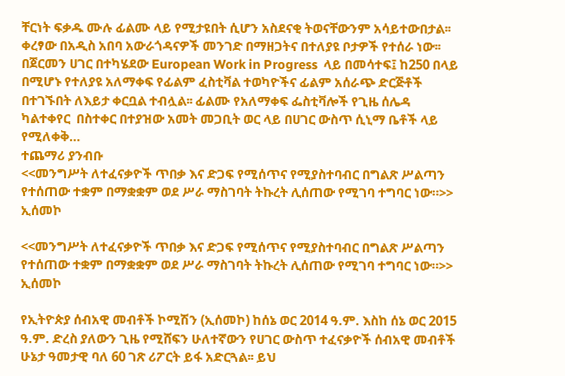ቸርነት ፍቃዱ ሙሉ ፊልሙ ላይ የሚታዩበት ሲሆን አስደናቂ ትወናቸውንም አሳይተውበታል፡፡ ቀረፃው በአዲስ አበባ አውራጎዳናዎች መንገድ በማዘጋትና በተለያዩ ቦታዎች የተሰራ ነው፡፡ በጀርመን ሀገር በተካሄደው European Work in Progress  ላይ በመሳተፍ፤ ከ250 በላይ በሚሆኑ የተለያዩ አለማቀፍ የፊልም ፈስቲቫል ተወካዮችና ፊልም አሰራጭ ድርጅቶች በተገኙበት ለእይታ ቀርቧል ተብሏል፡፡ ፊልሙ የአለማቀፍ ፌስቲቫሎች የጊዜ ሰሌዳ ካልተቀየር  በስተቀር በተያዝው አመት መጋቢት ወር ላይ በሀገር ውስጥ ሲኒማ ቤቶች ላይ የሚለቀቅ…
ተጨማሪ ያንብቡ
<<መንግሥት ለተፈናቃዮች ጥበቃ እና ድጋፍ የሚሰጥና የሚያስተባብር በግልጽ ሥልጣን የተሰጠው ተቋም በማቋቋም ወደ ሥራ ማስገባት ትኩረት ሊሰጠው የሚገባ ተግባር ነው።>> ኢሰመኮ

<<መንግሥት ለተፈናቃዮች ጥበቃ እና ድጋፍ የሚሰጥና የሚያስተባብር በግልጽ ሥልጣን የተሰጠው ተቋም በማቋቋም ወደ ሥራ ማስገባት ትኩረት ሊሰጠው የሚገባ ተግባር ነው።>> ኢሰመኮ

የኢትዮጵያ ሰብአዊ መብቶች ኮሚሽን (ኢሰመኮ) ከሰኔ ወር 2014 ዓ.ም. እስከ ሰኔ ወር 2015 ዓ.ም. ድረስ ያለውን ጊዜ የሚሸፍን ሁለተኛውን የሀገር ውስጥ ተፈናቃዮች ሰብአዊ መብቶች ሁኔታ ዓመታዊ ባለ 60 ገጽ ሪፖርት ይፋ አድርጓል፡፡ ይህ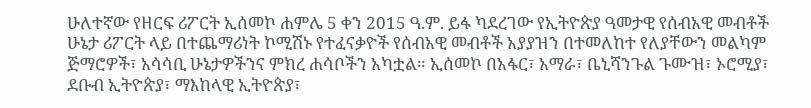ሁለተኛው የዘርፍ ሪፖርት ኢሰመኮ ሐምሌ 5 ቀን 2015 ዓ.ም. ይፋ ካደረገው የኢትዮጵያ ዓመታዊ የሰብአዊ መብቶች ሁኔታ ሪፖርት ላይ በተጨማሪነት ኮሚሽኑ የተፈናቃዮች የሰብአዊ መብቶች አያያዝን በተመለከተ የለያቸውን መልካም ጅማሮዎች፣ አሳሳቢ ሁኔታዎችንና ምክረ ሐሳቦችን አካቷል። ኢሰመኮ በአፋር፣ አማራ፣ ቤኒሻንጉል ጉሙዝ፣ ኦሮሚያ፣ ደቡብ ኢትዮጵያ፣ ማእከላዊ ኢትዮጵያ፣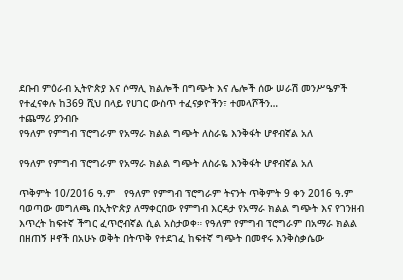ደቡብ ምዕራብ ኢትዮጵያ እና ሶማሊ ክልሎች በግጭት እና ሌሎች ሰው ሠራሽ መንሥዔዎች የተፈናቀሉ ከ369 ሺህ በላይ የሀገር ውስጥ ተፈናቃዮችን፣ ተመላሾችን…
ተጨማሪ ያንብቡ
የዓለም የምግብ ፕሮግራም የአማራ ክልል ግጭት ለስራዬ እንቅፋት ሆኖብኛል አለ

የዓለም የምግብ ፕሮግራም የአማራ ክልል ግጭት ለስራዬ እንቅፋት ሆኖብኛል አለ

ጥቅምት 10/2016 ዓ.ም   የዓለም የምግብ ፕሮግራም ትናንት ጥቅምት 9 ቀን 2016 ዓ.ም ባወጣው መግለጫ በኢትዮጵያ ለማቀርበው የምግብ እርዳታ የአማራ ክልል ግጭት እና የገንዘብ እጥረት ከፍተኛ ችግር ፈጥሮብኛል ሲል አስታወቀ። የዓለም የምግብ ፕሮግራም በአማራ ክልል በዘጠኝ ዞኖች በአሁኑ ወቅት በትጥቅ የተደገፈ ከፍተኛ ግጭት በመኖሩ እንቅስቃሴው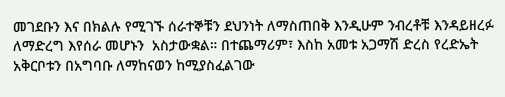መገደቡን እና በክልሉ የሚገኙ ሰራተኞቹን ደህንነት ለማስጠበቅ እንዲሁም ንብረቶቹ እንዳይዘረፉ ለማድረግ እየሰራ መሆኑን  አስታውቋል። በተጨማሪም፣ እስከ አመቱ አጋማሽ ድረስ የረድኤት አቅርቦቱን በአግባቡ ለማከናወን ከሚያስፈልገው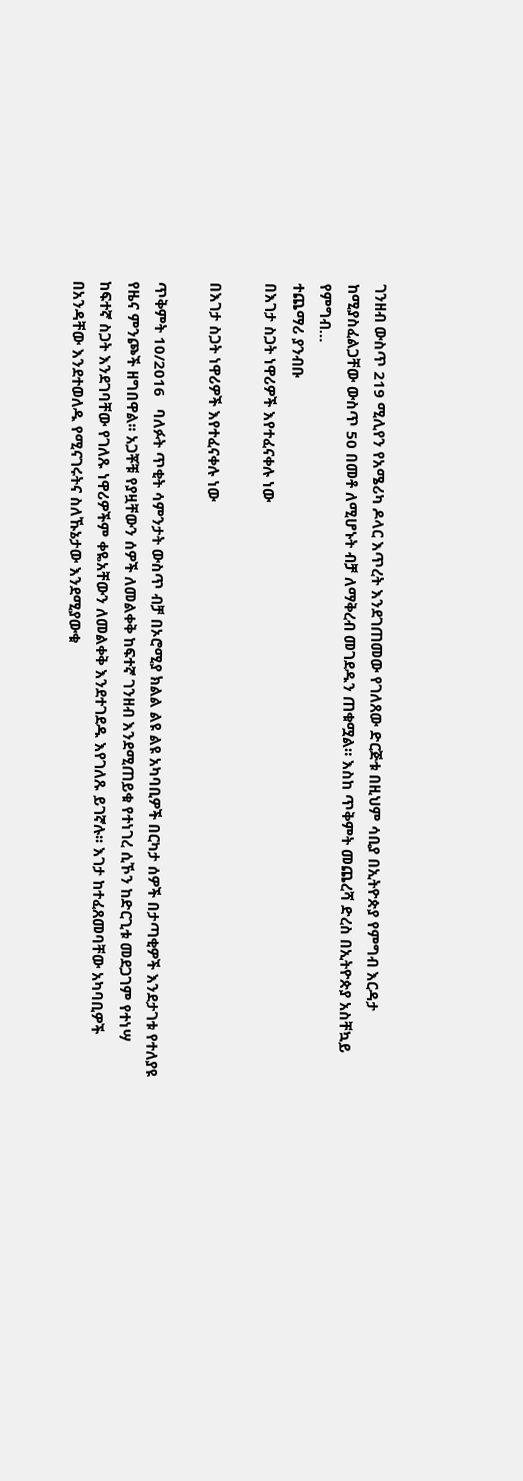ገንዘብ ውስጥ 219 ሚሊየን የአሜሪካ ዶላር እጥረት እንደገጠመው የገለጸው ድርጅቱ በዚህም ሳቢያ በኢትዮጵያ የምግብ እርዳታ ከሚያስፈልጋቸው ውስጥ 50 በመቶ ለሚሆኑት ብቻ ለማቅረብ መገደዱን ጠቁሟል። እስከ ጥቅምት መጨረሻ ድረስ በኢትዮጵያ አስቸኳይ የምግብ…
ተጨማሪ ያንብቡ
በእገታ ስጋት ነዋሪዎች እየተፈናቀሉ ነው

በእገታ ስጋት ነዋሪዎች እየተፈናቀሉ ነው

ጥቅምት 10/2016   ባለፉት ጥቂት ሳምንታት ውስጥ ብቻ በኦሮሚያ ክልል ልዩ ልዩ አካባቢዎች በርካታ ሰዎች በታጣቂዎች እንደታገቱ የተለያዩ የዜና ምንጮች ዘግበዋል፡፡ አጋቾቹ የያዟቸውን ሰዎች ለመልቀቅ ከፍተኛ ገንዘብ እንደሚጠይቁ የተነገረ ሲኾን ከድርጊቱ መደጋገም የተነሣ ከፍተኛ ስጋት እንደገባቸው የገለጹ ነዋሪዎችም ቀዬአቸውን ለመልቀቅ እንደተገደዱ እየገለጹ ይገኛሉ፡፡ እገታ ከተፈጸመባቸው አካባቢዎች በአንዳቸው እንደተወለዱ የሚናገሩትና ስለኹኔታው እንደሚያውቁ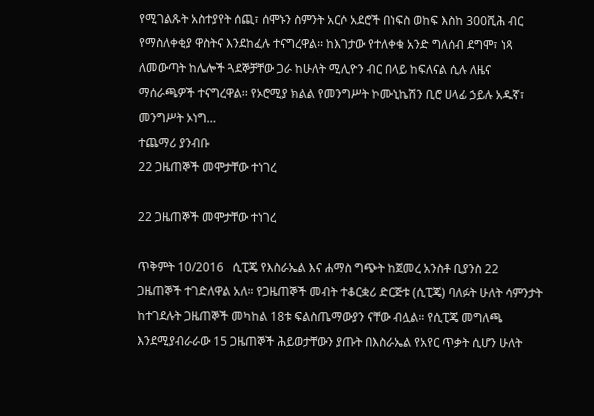የሚገልጹት አስተያየት ሰጪ፣ ሰሞኑን ስምንት አርሶ አደሮች በነፍስ ወከፍ እስከ 300ሺሕ ብር የማስለቀቂያ ዋስትና እንደከፈሉ ተናግረዋል፡፡ ከእገታው የተለቀቁ አንድ ግለሰብ ደግሞ፣ ነጻ ለመውጣት ከሌሎች ጓደኞቻቸው ጋራ ከሁለት ሚሊዮን ብር በላይ ከፍለናል ሲሉ ለዜና ማሰራጫዎች ተናግረዋል፡፡ የኦሮሚያ ክልል የመንግሥት ኮሙኒኬሽን ቢሮ ሀላፊ ኃይሉ አዱኛ፣ መንግሥት ኦነግ…
ተጨማሪ ያንብቡ
22 ጋዜጠኞች መሞታቸው ተነገረ

22 ጋዜጠኞች መሞታቸው ተነገረ

ጥቅምት 10/2016   ሲፒጄ የእስራኤል እና ሐማስ ግጭት ከጀመረ አንስቶ ቢያንስ 22 ጋዜጠኞች ተገድለዋል አለ። የጋዜጠኞች መብት ተቆርቋሪ ድርጅቱ (ሲፒጄ) ባለፉት ሁለት ሳምንታት ከተገደሉት ጋዜጠኞች መካከል 18ቱ ፍልስጤማውያን ናቸው ብሏል። የሲፒጄ መግለጫ እንደሚያብራራው 15 ጋዜጠኞች ሕይወታቸውን ያጡት በእስራኤል የአየር ጥቃት ሲሆን ሁለት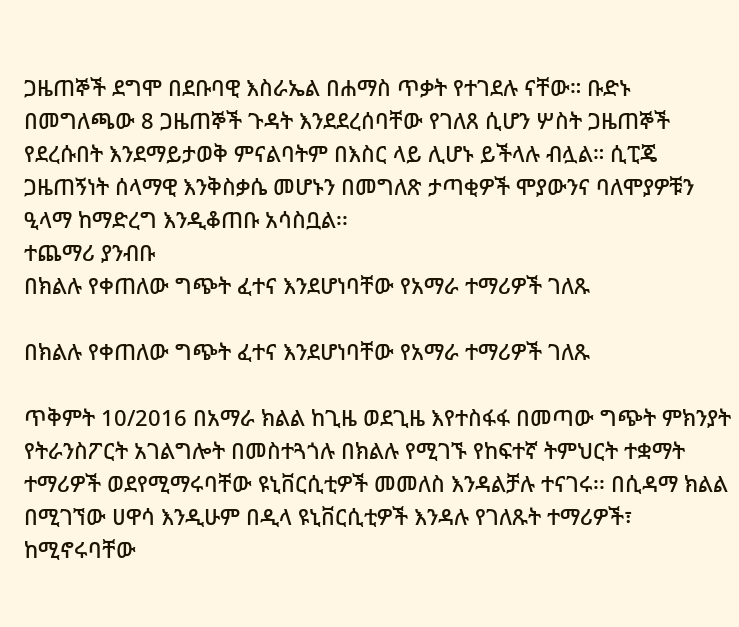ጋዜጠኞች ደግሞ በደቡባዊ እስራኤል በሐማስ ጥቃት የተገደሉ ናቸው። ቡድኑ በመግለጫው 8 ጋዜጠኞች ጉዳት እንደደረሰባቸው የገለጸ ሲሆን ሦስት ጋዜጠኞች የደረሱበት እንደማይታወቅ ምናልባትም በእስር ላይ ሊሆኑ ይችላሉ ብሏል። ሲፒጄ ጋዜጠኝነት ሰላማዊ እንቅስቃሴ መሆኑን በመግለጽ ታጣቂዎች ሞያውንና ባለሞያዎቹን ዒላማ ከማድረግ እንዲቆጠቡ አሳስቧል፡፡
ተጨማሪ ያንብቡ
በክልሉ የቀጠለው ግጭት ፈተና እንደሆነባቸው የአማራ ተማሪዎች ገለጹ

በክልሉ የቀጠለው ግጭት ፈተና እንደሆነባቸው የአማራ ተማሪዎች ገለጹ

ጥቅምት 10/2016 በአማራ ክልል ከጊዜ ወደጊዜ እየተስፋፋ በመጣው ግጭት ምክንያት የትራንስፖርት አገልግሎት በመስተጓጎሉ በክልሉ የሚገኙ የከፍተኛ ትምህርት ተቋማት ተማሪዎች ወደየሚማሩባቸው ዩኒቨርሲቲዎች መመለስ እንዳልቻሉ ተናገሩ፡፡ በሲዳማ ክልል በሚገኘው ሀዋሳ እንዲሁም በዲላ ዩኒቨርሲቲዎች እንዳሉ የገለጹት ተማሪዎች፣ ከሚኖሩባቸው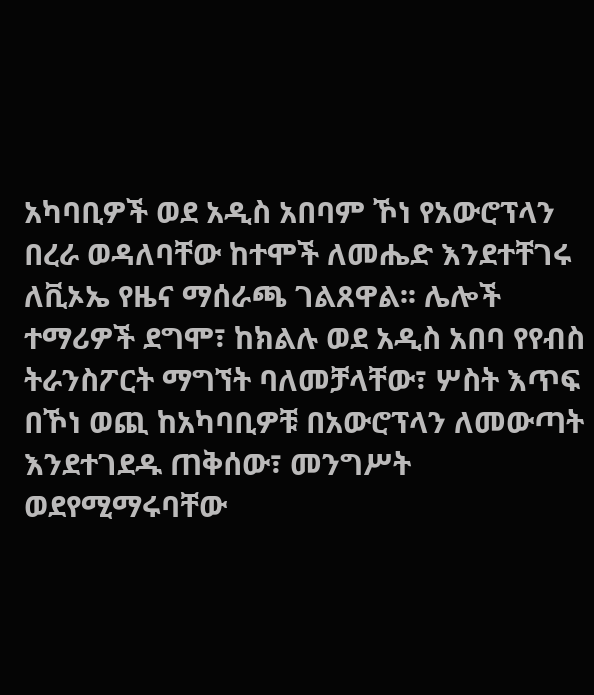አካባቢዎች ወደ አዲስ አበባም ኾነ የአውሮፕላን በረራ ወዳለባቸው ከተሞች ለመሔድ እንደተቸገሩ ለቪኦኤ የዜና ማሰራጫ ገልጸዋል፡፡ ሌሎች ተማሪዎች ደግሞ፣ ከክልሉ ወደ አዲስ አበባ የየብስ ትራንስፖርት ማግኘት ባለመቻላቸው፣ ሦስት እጥፍ በኾነ ወጪ ከአካባቢዎቹ በአውሮፕላን ለመውጣት እንደተገደዱ ጠቅሰው፣ መንግሥት ወደየሚማሩባቸው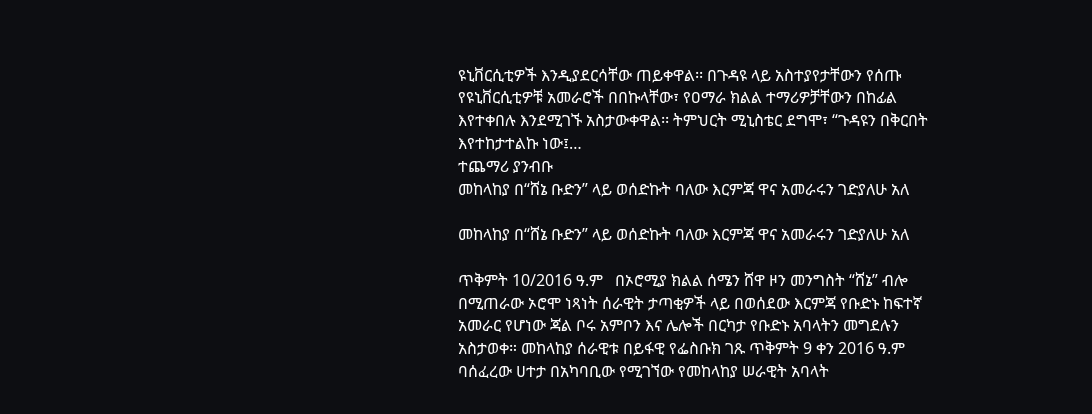ዩኒቨርሲቲዎች እንዲያደርሳቸው ጠይቀዋል፡፡ በጉዳዩ ላይ አስተያየታቸውን የሰጡ የዩኒቨርሲቲዎቹ አመራሮች በበኩላቸው፣ የዐማራ ክልል ተማሪዎቻቸውን በከፊል እየተቀበሉ እንደሚገኙ አስታውቀዋል፡፡ ትምህርት ሚኒስቴር ደግሞ፣ “ጉዳዩን በቅርበት እየተከታተልኩ ነው፤…
ተጨማሪ ያንብቡ
መከላከያ በ“ሸኔ ቡድን” ላይ ወሰድኩት ባለው እርምጃ ዋና አመራሩን ገድያለሁ አለ

መከላከያ በ“ሸኔ ቡድን” ላይ ወሰድኩት ባለው እርምጃ ዋና አመራሩን ገድያለሁ አለ

ጥቅምት 10/2016 ዓ.ም   በኦሮሚያ ክልል ሰሜን ሸዋ ዞን መንግስት “ሸኔ” ብሎ በሚጠራው ኦሮሞ ነጻነት ሰራዊት ታጣቂዎች ላይ በወሰደው እርምጃ የቡድኑ ከፍተኛ አመራር የሆነው ጃል ቦሩ አምቦን እና ሌሎች በርካታ የቡድኑ አባላትን መግደሉን አስታወቀ። መከላከያ ሰራዊቱ በይፋዊ የፌስቡክ ገጹ ጥቅምት 9 ቀን 2016 ዓ.ም ባሰፈረው ሀተታ በአካባቢው የሚገኘው የመከላከያ ሠራዊት አባላት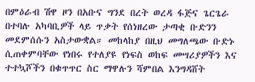በምዕራብ ሽዋ ዞን በአቡና ግንደ በረት ወረዳ ፋጅና ጌርጌራ በተባሉ አካባቢዎች ላይ ጥቃት የሰነዘረው ታጣቂ ቡድንን መደምሰሱን አስታውቋል። መከላከያ በዚህ መግለጫው ቡድኑ ሲጠቀምባቸው የነበሩ የተለያዩ የነፍስ ወከፍ መሣሪያዎችን እና ተተኳሾችን በቁጥጥር ስር ማዋሉን ሻምበል እንግዳሸት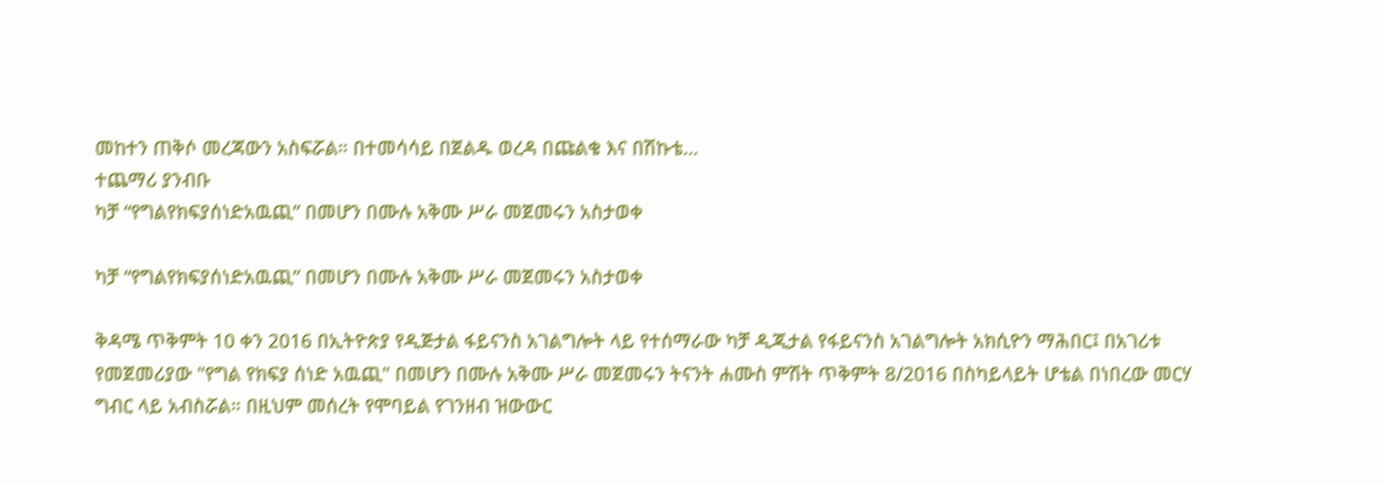መከተን ጠቅሶ መረጃውን አስፍሯል። በተመሳሳይ በጀልዱ ወረዳ በጩልቄ እና በሽኩቴ…
ተጨማሪ ያንብቡ
ካቻ “የግልየክፍያሰነድአዉጪ” በመሆን በሙሉ አቅሙ ሥራ መጀመሩን አስታወቀ

ካቻ “የግልየክፍያሰነድአዉጪ” በመሆን በሙሉ አቅሙ ሥራ መጀመሩን አስታወቀ

ቅዳሜ ጥቅምት 10 ቀን 2016 በኢትዮጵያ የዲጅታል ፋይናንስ አገልግሎት ላይ የተሰማራው ካቻ ዲጂታል የፋይናንስ አገልግሎት አክሲዮን ማሕበር፤ በአገሪቱ የመጀመሪያው "የግል የክፍያ ሰነድ አዉጪ" በመሆን በሙሉ አቅሙ ሥራ መጀመሩን ትናንት ሐሙስ ምሽት ጥቅምት 8/2016 በስካይላይት ሆቴል በነበረው መርሃ ግብር ላይ አብስሯል። በዚህም መሰረት የሞባይል የገንዘብ ዝውውር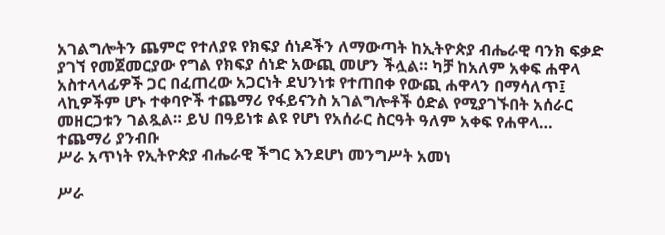አገልግሎትን ጨምሮ የተለያዩ የክፍያ ሰነዶችን ለማውጣት ከኢትዮጵያ ብሔራዊ ባንክ ፍቃድ ያገኘ የመጀመርያው የግል የክፍያ ሰነድ አውጪ መሆን ችሏል። ካቻ ከአለም አቀፍ ሐዋላ አስተላላፊዎች ጋር በፈጠረው አጋርነት ደህንነቱ የተጠበቀ የውጪ ሐዋላን በማሳለጥ፤ ላኪዎችም ሆኑ ተቀባዮች ተጨማሪ የፋይናንስ አገልግሎቶች ዕድል የሚያገኙበት አሰራር መዘርጋቱን ገልጿል። ይህ በዓይነቱ ልዩ የሆነ የአሰራር ስርዓት ዓለም አቀፍ የሐዋላ…
ተጨማሪ ያንብቡ
ሥራ አጥነት የኢትዮጵያ ብሔራዊ ችግር እንደሆነ መንግሥት አመነ

ሥራ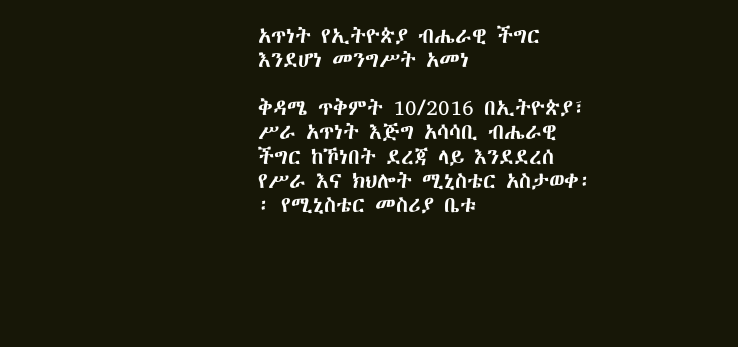አጥነት የኢትዮጵያ ብሔራዊ ችግር እንደሆነ መንግሥት አመነ

ቅዳሜ ጥቅምት 10/2016 በኢትዮጵያ፣ ሥራ አጥነት እጅግ አሳሳቢ ብሔራዊ ችግር ከኾነበት ደረጃ ላይ እንደደረሰ የሥራ እና ክህሎት ሚኒስቴር አስታወቀ፡፡ የሚኒስቴር መስሪያ ቤቱ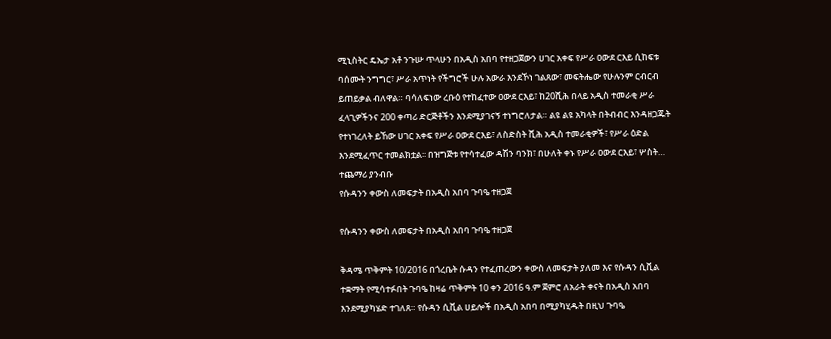ሚኒስትር ዴኤታ አቶ ንጉሡ ጥላሁን በአዲስ አበባ የተዘጋጀውን ሀገር አቀፍ የሥራ ዐውደ ርእይ ሲከፍቱ ባሰሙት ንግግር፣ ሥራ አጥነት የችግሮች ሁሉ አውራ እንደኾነ ገልጸው፣ መፍትሔው የሁሉንም ርብርብ ይጠይቃል ብለዋል። ባሳለፍነው ረቡዕ የተከፈተው ዐውደ ርእይ፣ ከ20ሺሕ በላይ አዲስ ተመራቂ ሥራ ፈላጊዎችንና 200 ቀጣሪ ድርጅቶችን እንደሚያገናኝ ተነግሮለታል። ልዩ ልዩ አካላት በትብብር እንዳዘጋጁት የተነገረለት ይኸው ሀገር አቀፍ የሥራ ዐውደ ርእይ፣ ለስድስት ሺሕ አዲስ ተመራቂዎች፣ የሥራ ዕድል እንደሚፈጥር ተመልክቷል፡፡ በዝግጅቱ የተሳተፈው ዳሽን ባንክ፣ በሁለት ቀኑ የሥራ ዐውደ ርእይ፣ ሦስት…
ተጨማሪ ያንብቡ
የሱዳንን ቀውስ ለመፍታት በአዲስ አበባ ጉባዔ ተዘጋጀ

የሱዳንን ቀውስ ለመፍታት በአዲስ አበባ ጉባዔ ተዘጋጀ

ቅዳሜ ጥቅምት 10/2016 በጎረቤት ሱዳን የተፈጠረውን ቀውስ ለመፍታት ያለመ እና የሱዳን ሲቪል ተቋማት የሚሳተፉበት ጉባዔ ከዛሬ ጥቅምት 10 ቀን 2016 ዓ.ም ጀምሮ ለአራት ቀናት በአዲስ አበባ እንደሚያካሄድ ተገለጸ። የሱዳን ሲቪል ሀይሎች በአዲስ አበባ በሚያካሂዱት በዚህ ጉባዔ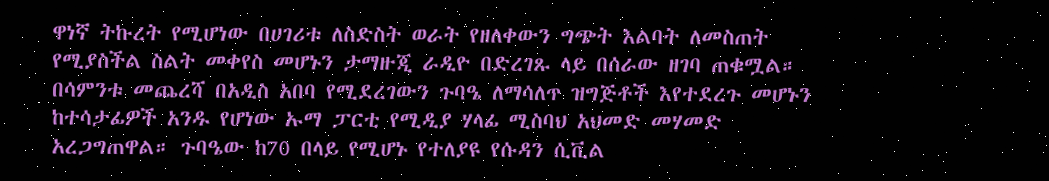ዋነኛ ትኩረት የሚሆነው በሀገሪቱ ለስድስት ወራት የዘለቀውን ግጭት እልባት ለመስጠት የሚያስችል ስልት መቀየስ መሆኑን ታማዙጂ ራዲዮ በድረገጹ ላይ በሰራው ዘገባ ጠቁሟል። በሳምንቱ መጨረሻ በአዲስ አበባ የሚደረገውን ጉባዔ ለማሳለጥ ዝግጅቶች እየተደረጉ መሆኑን ከተሳታፊዎች አንዱ የሆነው ኡማ ፓርቲ የሚዲያ ሃላፊ ሚስባህ አህመድ መሃመድ አረጋግጠዋል። ጉባዔው ከ70 በላይ የሚሆኑ የተለያዩ የሱዳን ሲቪል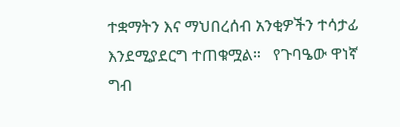ተቋማትን እና ማህበረሰብ አንቂዎችን ተሳታፊ እንደሚያደርግ ተጠቁሟል።   የጉባዔው ዋነኛ ግብ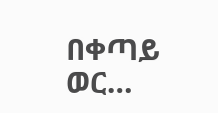በቀጣይ ወር…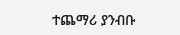ተጨማሪ ያንብቡ